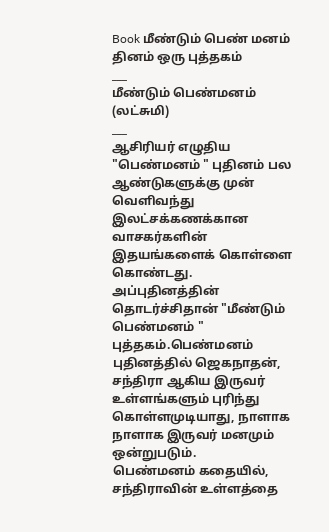Book மீண்டும் பெண் மனம்
தினம் ஒரு புத்தகம்
___
மீண்டும் பெண்மனம்
(லட்சுமி)
___
ஆசிரியர் எழுதிய "பெண்மனம் " புதினம் பல ஆண்டுகளுக்கு முன் வெளிவந்து இலட்சக்கணக்கான வாசகர்களின் இதயங்களைக் கொள்ளை கொண்டது.
அப்புதினத்தின் தொடர்ச்சிதான் "மீண்டும் பெண்மனம் " புத்தகம்.பெண்மனம் புதினத்தில் ஜெகநாதன், சந்திரா ஆகிய இருவர் உள்ளங்களும் புரிந்து கொள்ளமுடியாது, நாளாக நாளாக இருவர் மனமும் ஒன்றுபடும்.
பெண்மனம் கதையில், சந்திராவின் உள்ளத்தை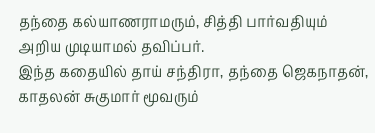தந்தை கல்யாணராமரும், சித்தி பார்வதியும் அறிய முடியாமல் தவிப்பர்.
இந்த கதையில் தாய் சந்திரா, தந்தை ஜெகநாதன், காதலன் சுகுமார் மூவரும்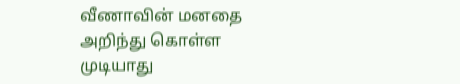வீணாவின் மனதை அறிந்து கொள்ள முடியாது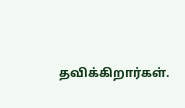தவிக்கிறார்கள்.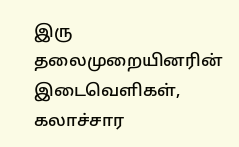இரு தலைமுறையினரின் இடைவெளிகள், கலாச்சார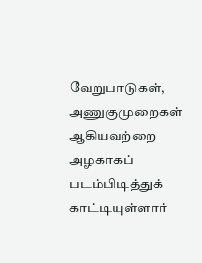வேறுபாடுகள், அணுகுமுறைகள் ஆகியவற்றை அழகாகப் படம்பிடித்துக் காட்டியுள்ளார்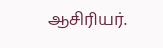ஆசிரியர்.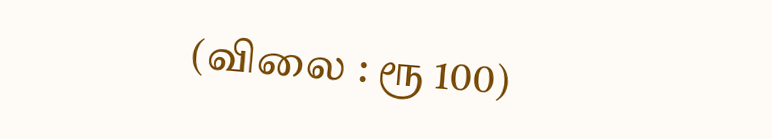(விலை : ரூ 100)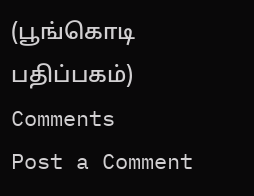(பூங்கொடி பதிப்பகம்)
Comments
Post a Comment